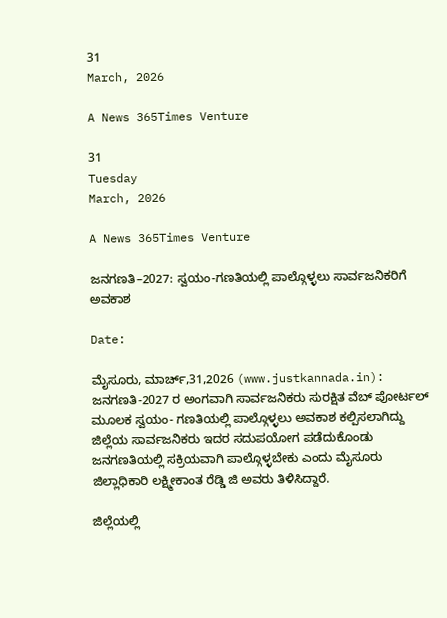31
March, 2026

A News 365Times Venture

31
Tuesday
March, 2026

A News 365Times Venture

ಜನಗಣತಿ–2027: ಸ್ವಯಂ-ಗಣತಿಯಲ್ಲಿ ಪಾಲ್ಗೊಳ್ಳಲು ಸಾರ್ವಜನಿಕರಿಗೆ ಅವಕಾಶ

Date:

ಮೈಸೂರು, ಮಾರ್ಚ್,31,2026 (www.justkannada.in): ಜನಗಣತಿ-2027 ರ ಅಂಗವಾಗಿ ಸಾರ್ವಜನಿಕರು ಸುರಕ್ಷಿತ ವೆಬ್ ಪೋರ್ಟಲ್ ಮೂಲಕ ಸ್ವಯಂ- ಗಣತಿಯಲ್ಲಿ ಪಾಲ್ಗೊಳ್ಳಲು ಅವಕಾಶ ಕಲ್ಪಿಸಲಾಗಿದ್ದು ಜಿಲ್ಲೆಯ ಸಾರ್ವಜನಿಕರು ಇದರ ಸದುಪಯೋಗ ಪಡೆದುಕೊಂಡು ಜನಗಣತಿಯಲ್ಲಿ ಸಕ್ರಿಯವಾಗಿ ಪಾಲ್ಗೊಳ್ಳಬೇಕು ಎಂದು ಮೈಸೂರು  ಜಿಲ್ಲಾಧಿಕಾರಿ ಲಕ್ಷ್ಮೀಕಾಂತ ರೆಡ್ಡಿ ಜಿ ಅವರು ತಿಳಿಸಿದ್ದಾರೆ.

ಜಿಲ್ಲೆಯಲ್ಲಿ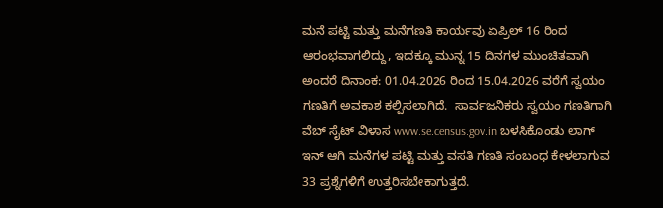ಮನೆ ಪಟ್ಟಿ ಮತ್ತು ಮನೆಗಣತಿ ಕಾರ್ಯವು ಏಪ್ರಿಲ್ 16 ರಿಂದ ಆರಂಭವಾಗಲಿದ್ದು, ಇದಕ್ಕೂ ಮುನ್ನ 15 ದಿನಗಳ ಮುಂಚಿತವಾಗಿ ಅಂದರೆ ದಿನಾಂಕ: 01.04.2026 ರಿಂದ 15.04.2026 ವರೆಗೆ ಸ್ವಯಂ ಗಣತಿಗೆ ಅವಕಾಶ ಕಲ್ಪಿಸಲಾಗಿದೆ.  ಸಾರ್ವಜನಿಕರು ಸ್ವಯಂ ಗಣತಿಗಾಗಿ  ವೆಬ್ ಸೈಟ್ ವಿಳಾಸ www.se.census.gov.in ಬಳಸಿಕೊಂಡು ಲಾಗ್ ಇನ್ ಆಗಿ ಮನೆಗಳ ಪಟ್ಟಿ ಮತ್ತು ವಸತಿ ಗಣತಿ ಸಂಬಂಧ ಕೇಳಲಾಗುವ 33 ಪ್ರಶ್ನೆಗಳಿಗೆ ಉತ್ತರಿಸಬೇಕಾಗುತ್ತದೆ‌.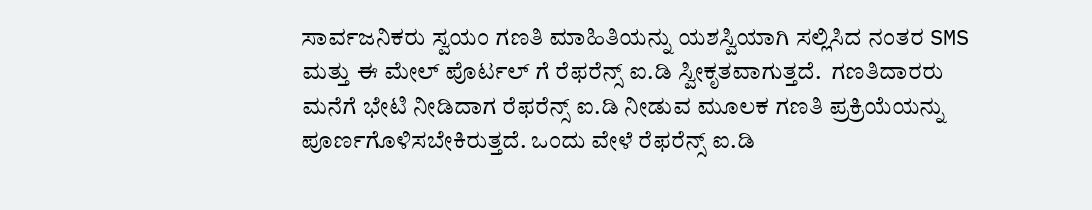ಸಾರ್ವಜನಿಕರು ಸ್ವಯಂ ಗಣತಿ ಮಾಹಿತಿಯನ್ನು ಯಶಸ್ವಿಯಾಗಿ ಸಲ್ಲಿಸಿದ ನಂತರ SMS ಮತ್ತು ಈ ಮೇಲ್ ಪೊರ್ಟಲ್ ಗೆ ರೆಫರೆನ್ಸ್ ಐ.ಡಿ ಸ್ವೀಕೃತವಾಗುತ್ತದೆ.  ಗಣತಿದಾರರು ಮನೆಗೆ ಭೇಟಿ ನೀಡಿದಾಗ ರೆಫರೆನ್ಸ್ ಐ.ಡಿ ನೀಡುವ ಮೂಲಕ ಗಣತಿ ಪ್ರಕ್ರಿಯೆಯನ್ನು ಪೂರ್ಣಗೊಳಿಸಬೇಕಿರುತ್ತದೆ. ಒಂದು ವೇಳೆ ರೆಫರೆನ್ಸ್ ಐ.ಡಿ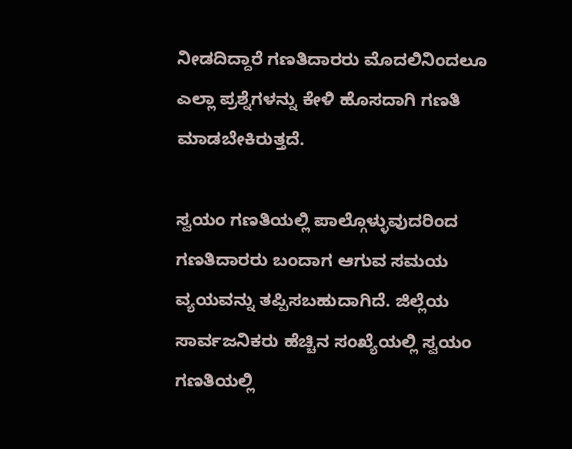ನೀಡದಿದ್ದಾರೆ ಗಣತಿದಾರರು ಮೊದಲಿನಿಂದಲೂ ಎಲ್ಲಾ ಪ್ರಶ್ನೆಗಳನ್ನು ಕೇಳಿ ಹೊಸದಾಗಿ ಗಣತಿ ಮಾಡಬೇಕಿರುತ್ತದೆ.

ಸ್ವಯಂ ಗಣತಿಯಲ್ಲಿ ಪಾಲ್ಗೊಳ್ಳುವುದರಿಂದ ಗಣತಿದಾರರು ಬಂದಾಗ ಆಗುವ ಸಮಯ ವ್ಯಯವನ್ನು ತಪ್ಪಿಸಬಹುದಾಗಿದೆ‌‌. ಜಿಲ್ಲೆಯ ಸಾರ್ವಜನಿಕರು ಹೆಚ್ಚಿನ ಸಂಖ್ಯೆಯಲ್ಲಿ ಸ್ವಯಂ ಗಣತಿಯಲ್ಲಿ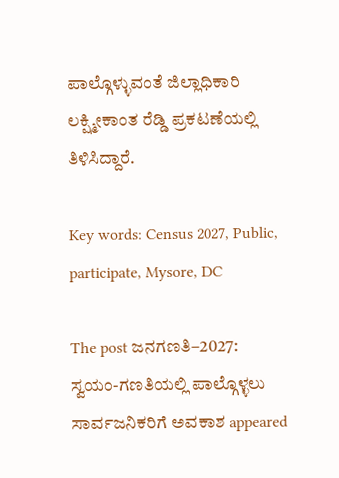ಪಾಲ್ಗೊಳ್ಳುವಂತೆ ಜಿಲ್ಲಾಧಿಕಾರಿ ಲಕ್ಷ್ಮೀಕಾಂತ ರೆಡ್ಡಿ ಪ್ರಕಟಣೆಯಲ್ಲಿ ತಿಳಿಸಿದ್ದಾರೆ.

Key words: Census 2027, Public, participate, Mysore, DC

The post ಜನಗಣತಿ–2027: ಸ್ವಯಂ-ಗಣತಿಯಲ್ಲಿ ಪಾಲ್ಗೊಳ್ಳಲು ಸಾರ್ವಜನಿಕರಿಗೆ ಅವಕಾಶ appeared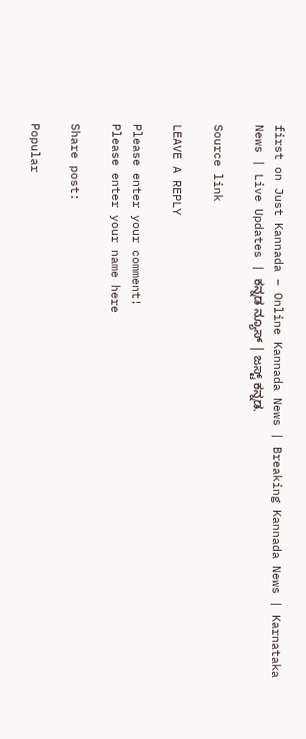first on Just Kannada – Online Kannada News | Breaking Kannada News | Karnataka News | Live Updates | ಕನ್ನಡ ನ್ಯೂಸ್ | ಜಸ್ಟ್ ಕನ್ನಡ.

Source link

LEAVE A REPLY

Please enter your comment!
Please enter your name here

Share post:

Popular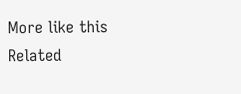More like this
Related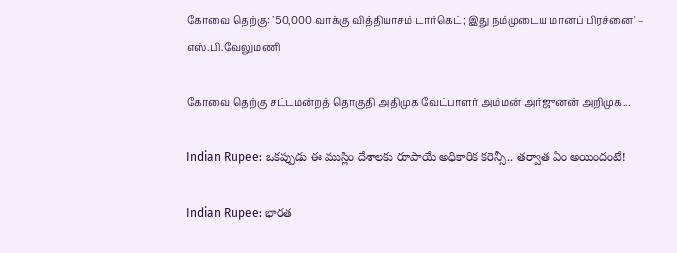கோவை தெற்கு: `50,000 வாக்கு வித்தியாசம் டார்கெட்; இது நம்முடைய மானப் பிரச்னை' – எஸ்.பி.வேலுமணி

கோவை தெற்கு சட்டமன்றத் தொகுதி அதிமுக வேட்பாளர் அம்மன் அர்ஜுனன் அறிமுக...

Indian Rupee: ఒకప్పుడు ఈ ముస్లిం దేశాలకు రూపాయే అధికారిక కరెన్సీ.. తర్వాత ఏం అయిందంటే!

Indian Rupee: భారత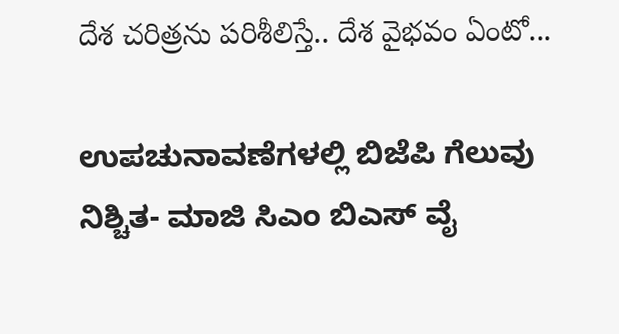దేశ చరిత్రను పరిశీలిస్తే.. దేశ వైభవం ఏంటో...

ಉಪಚುನಾವಣೆಗಳಲ್ಲಿ ಬಿಜೆಪಿ ಗೆಲುವು ನಿಶ್ಚಿತ- ಮಾಜಿ ಸಿಎಂ ಬಿಎಸ್ ವೈ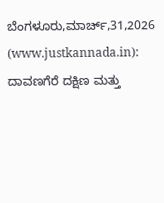ಬೆಂಗಳೂರು,ಮಾರ್ಚ್,31,2026 (www.justkannada.in):  ದಾವಣಗೆರೆ ದಕ್ಷಿಣ ಮತ್ತು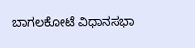ಬಾಗಲಕೋಟೆ ವಿಧಾನಸಭಾ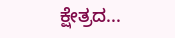ಕ್ಷೇತ್ರದ...